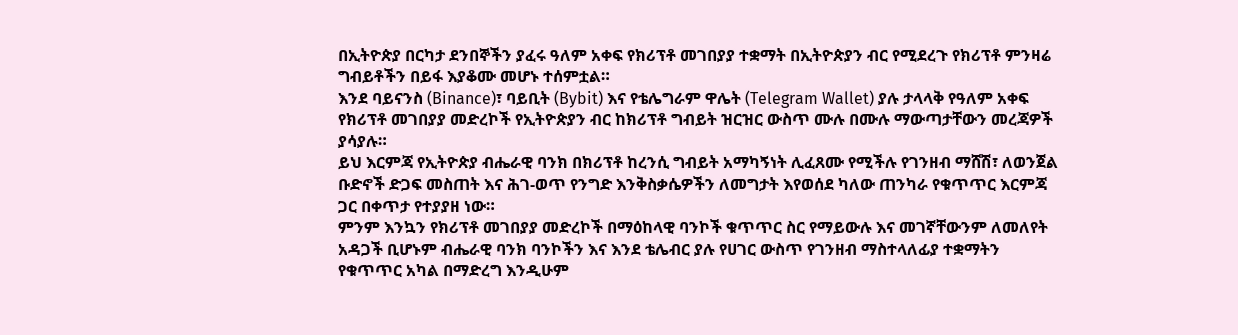በኢትዮጵያ በርካታ ደንበኞችን ያፈሩ ዓለም አቀፍ የክሪፕቶ መገበያያ ተቋማት በኢትዮጵያን ብር የሚደረጉ የክሪፕቶ ምንዛሬ ግብይቶችን በይፋ እያቆሙ መሆኑ ተሰምቷል።
እንደ ባይናንስ (Binance)፣ ባይቢት (Bybit) እና የቴሌግራም ዋሌት (Telegram Wallet) ያሉ ታላላቅ የዓለም አቀፍ የክሪፕቶ መገበያያ መድረኮች የኢትዮጵያን ብር ከክሪፕቶ ግብይት ዝርዝር ውስጥ ሙሉ በሙሉ ማውጣታቸውን መረጃዎች ያሳያሉ።
ይህ እርምጃ የኢትዮጵያ ብሔራዊ ባንክ በክሪፕቶ ከረንሲ ግብይት አማካኝነት ሊፈጸሙ የሚችሉ የገንዘብ ማሸሽ፣ ለወንጀል ቡድኖች ድጋፍ መስጠት እና ሕገ-ወጥ የንግድ እንቅስቃሴዎችን ለመግታት እየወሰደ ካለው ጠንካራ የቁጥጥር እርምጃ ጋር በቀጥታ የተያያዘ ነው።
ምንም እንኳን የክሪፕቶ መገበያያ መድረኮች በማዕከላዊ ባንኮች ቁጥጥር ስር የማይውሉ እና መገኛቸውንም ለመለየት አዳጋች ቢሆኑም ብሔራዊ ባንክ ባንኮችን እና እንደ ቴሌብር ያሉ የሀገር ውስጥ የገንዘብ ማስተላለፊያ ተቋማትን የቁጥጥር አካል በማድረግ እንዲሁም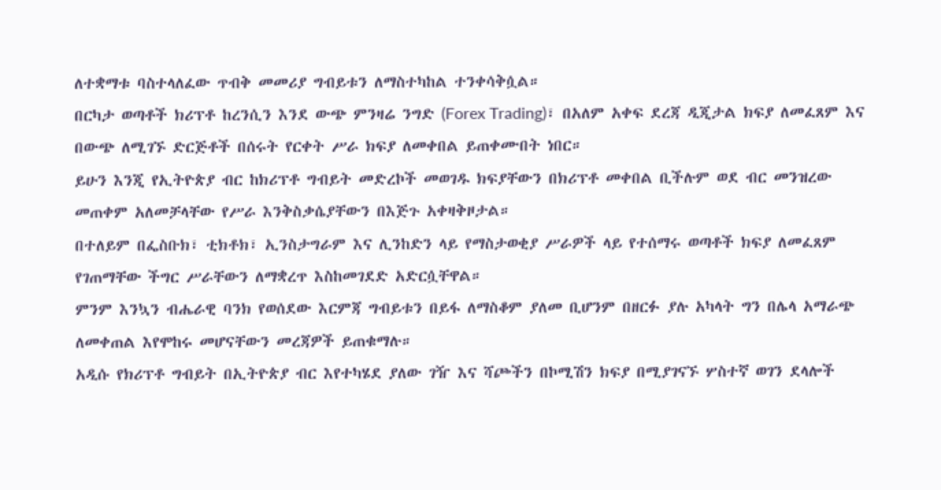ለተቋማቱ ባስተላለፈው ጥብቅ መመሪያ ግብይቱን ለማስተካከል ተንቀሳቅሷል።
በርካታ ወጣቶች ክሪፕቶ ከረንሲን እንደ ውጭ ምንዛሬ ንግድ (Forex Trading)፣ በአለም አቀፍ ደረጃ ዲጂታል ክፍያ ለመፈጸም እና በውጭ ለሚገኙ ድርጅቶች በሰሩት የርቀት ሥራ ክፍያ ለመቀበል ይጠቀሙበት ነበር።
ይሁን እንጂ የኢትዮጵያ ብር ከክሪፕቶ ግብይት መድረኮች መወገዱ ክፍያቸውን በክሪፕቶ መቀበል ቢችሉም ወደ ብር መንዝረው መጠቀም አለመቻላቸው የሥራ እንቅስቃሴያቸውን በእጅጉ አቀዛቅዞታል።
በተለይም በፌስቡክ፣ ቲክቶክ፣ ኢንስታግራም እና ሊንከድን ላይ የማስታወቂያ ሥራዎች ላይ የተሰማሩ ወጣቶች ክፍያ ለመፈጸም የገጠማቸው ችግር ሥራቸውን ለማቋረጥ እስከመገደድ አድርሷቸዋል።
ምንም እንኳን ብሔራዊ ባንክ የወሰደው እርምጃ ግብይቱን በይፋ ለማስቆም ያለመ ቢሆንም በዘርፉ ያሉ አካላት ግን በሌላ አማራጭ ለመቀጠል እየሞከሩ መሆናቸውን መረጃዎች ይጠቁማሉ።
አዲሱ የክሪፕቶ ግብይት በኢትዮጵያ ብር እየተካሄደ ያለው ገዥ እና ሻጮችን በኮሚሽን ክፍያ በሚያገናኙ ሦስተኛ ወገን ደላሎች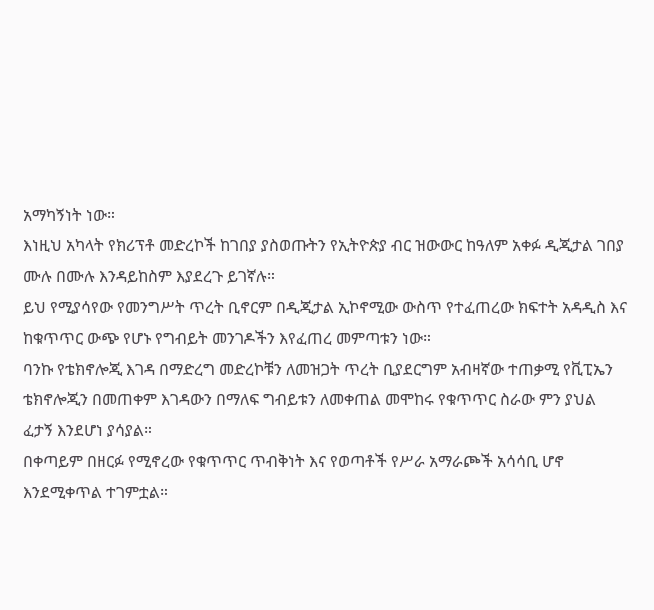አማካኝነት ነው።
እነዚህ አካላት የክሪፕቶ መድረኮች ከገበያ ያስወጡትን የኢትዮጵያ ብር ዝውውር ከዓለም አቀፉ ዲጂታል ገበያ ሙሉ በሙሉ እንዳይከስም እያደረጉ ይገኛሉ።
ይህ የሚያሳየው የመንግሥት ጥረት ቢኖርም በዲጂታል ኢኮኖሚው ውስጥ የተፈጠረው ክፍተት አዳዲስ እና ከቁጥጥር ውጭ የሆኑ የግብይት መንገዶችን እየፈጠረ መምጣቱን ነው።
ባንኩ የቴክኖሎጂ እገዳ በማድረግ መድረኮቹን ለመዝጋት ጥረት ቢያደርግም አብዛኛው ተጠቃሚ የቪፒኤን ቴክኖሎጂን በመጠቀም እገዳውን በማለፍ ግብይቱን ለመቀጠል መሞከሩ የቁጥጥር ስራው ምን ያህል ፈታኝ እንደሆነ ያሳያል።
በቀጣይም በዘርፉ የሚኖረው የቁጥጥር ጥብቅነት እና የወጣቶች የሥራ አማራጮች አሳሳቢ ሆኖ እንደሚቀጥል ተገምቷል።